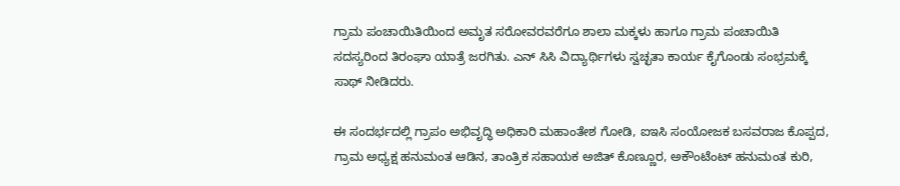ಗ್ರಾಮ ಪಂಚಾಯಿತಿಯಿಂದ ಅಮೃತ ಸರೋವರವರೆಗೂ ಶಾಲಾ ಮಕ್ಕಳು ಹಾಗೂ ಗ್ರಾಮ ಪಂಚಾಯಿತಿ ಸದಸ್ಯರಿಂದ ತಿರಂಘಾ ಯಾತ್ರೆ ಜರಗಿತು. ಎನ್ ಸಿಸಿ ವಿದ್ಯಾರ್ಥಿಗಳು ಸ್ವಚ್ಛತಾ ಕಾರ್ಯ ಕೈಗೊಂಡು ಸಂಭ್ರಮಕ್ಕೆ ಸಾಥ್ ನೀಡಿದರು.

ಈ ಸಂದರ್ಭದಲ್ಲಿ ಗ್ರಾಪಂ ಅಭಿವೃದ್ಧಿ ಅಧಿಕಾರಿ ಮಹಾಂತೇಶ ಗೋಡಿ, ಐಇಸಿ ಸಂಯೋಜಕ ಬಸವರಾಜ ಕೊಪ್ಪದ, ಗ್ರಾಮ ಅಧ್ಯಕ್ಷ ಹನುಮಂತ ಆಡಿನ, ತಾಂತ್ರಿಕ ಸಹಾಯಕ ಅಜಿತ್ ಕೊಣ್ಣೂರ, ಅಕೌಂಟೆಂಟ್ ಹನುಮಂತ ಕುರಿ,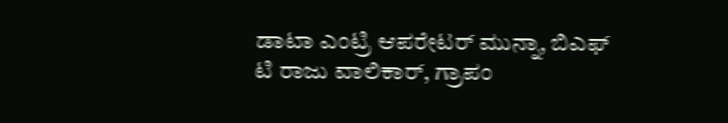ಡಾಟಾ ಎಂಟ್ರಿ ಆಪರೇಟರ್ ಮುನ್ನಾ, ಬಿಎಫ್ ಟಿ ರಾಜು ವಾಲಿಕಾರ್, ಗ್ರಾಪಂ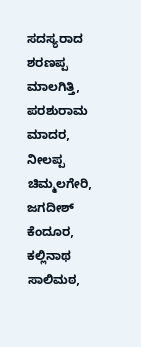ಸದಸ್ಯರಾದ ಶರಣಪ್ಪ ಮಾಲಗಿತ್ತಿ, ಪರಶುರಾಮ ಮಾದರ, ನೀಲಪ್ಪ ಚಿಮ್ಮಲಗೇರಿ, ಜಗದೀಶ್ ಕೆಂದೂರ, ಕಲ್ಲಿನಾಥ ಸಾಲಿಮಠ,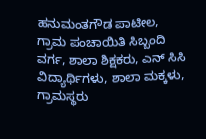ಹನುಮಂತಗೌಡ ಪಾಟೀಲ, ಗ್ರಾಮ ಪಂಚಾಯಿತಿ ಸಿಬ್ಬಂದಿ ವರ್ಗ, ಶಾಲಾ ಶಿಕ್ಷಕರು, ಎನ್ ಸಿಸಿ ವಿದ್ಯಾರ್ಥಿಗಳು, ಶಾಲಾ ಮಕ್ಕಳು, ಗ್ರಾಮಸ್ಥರು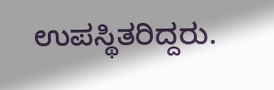ಉಪಸ್ಥಿತರಿದ್ದರು.